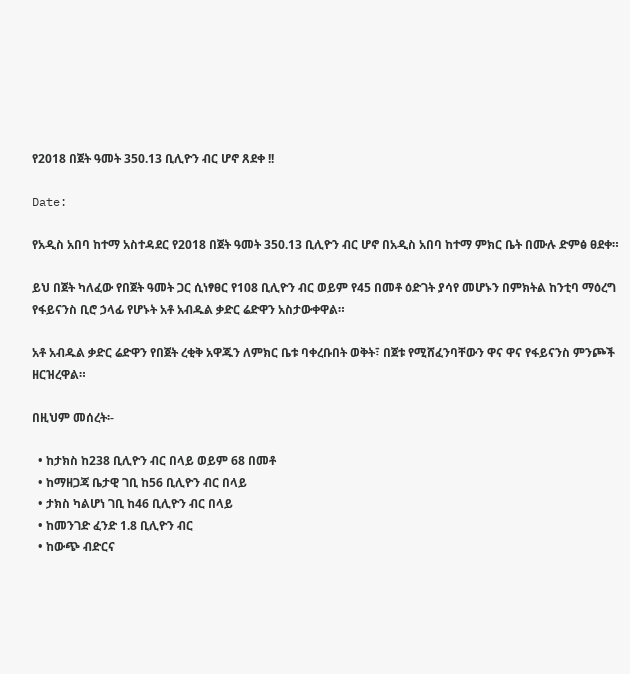የ2018 በጀት ዓመት 350.13 ቢሊዮን ብር ሆኖ ጸደቀ !!

Date:

የአዲስ አበባ ከተማ አስተዳደር የ2018 በጀት ዓመት 350.13 ቢሊዮን ብር ሆኖ በአዲስ አበባ ከተማ ምክር ቤት በሙሉ ድምፅ ፀደቀ።

ይህ በጀት ካለፈው የበጀት ዓመት ጋር ሲነፃፀር የ108 ቢሊዮን ብር ወይም የ45 በመቶ ዕድገት ያሳየ መሆኑን በምክትል ከንቲባ ማዕረግ የፋይናንስ ቢሮ ኃላፊ የሆኑት አቶ አብዱል ቃድር ሬድዋን አስታውቀዋል።

አቶ አብዱል ቃድር ሬድዋን የበጀት ረቂቅ አዋጁን ለምክር ቤቱ ባቀረቡበት ወቅት፣ በጀቱ የሚሸፈንባቸውን ዋና ዋና የፋይናንስ ምንጮች ዘርዝረዋል።

በዚህም መሰረት፡-

  • ከታክስ ከ238 ቢሊዮን ብር በላይ ወይም 68 በመቶ
  • ከማዘጋጃ ቤታዊ ገቢ ከ56 ቢሊዮን ብር በላይ
  • ታክስ ካልሆነ ገቢ ከ46 ቢሊዮን ብር በላይ
  • ከመንገድ ፈንድ 1.8 ቢሊዮን ብር
  • ከውጭ ብድርና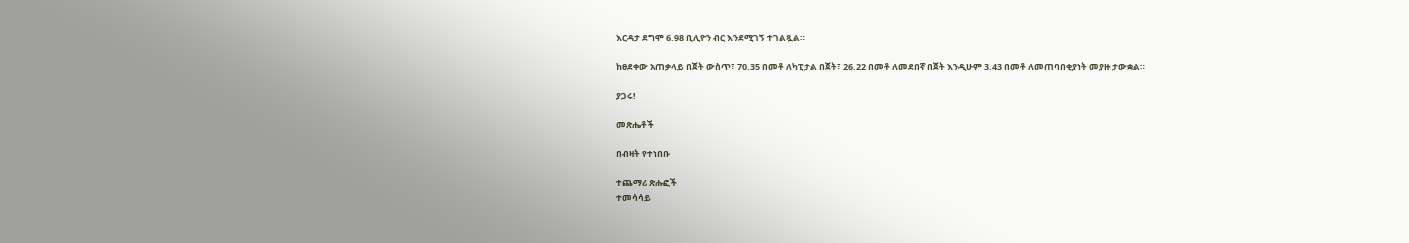እርዳታ ደግሞ 6.98 ቢሊዮን ብር እንደሚገኝ ተገልጿል።

ከፀደቀው አጠቃላይ በጀት ውስጥ፣ 70.35 በመቶ ለካፒታል በጀት፣ 26.22 በመቶ ለመደበኛ በጀት እንዲሁም 3.43 በመቶ ለመጠባበቂያነት መያዙ ታውቋል።

ያጋሩ!

መጽሔቶች

በብዛት የተነበቡ

ተጨማሪ ጽሑፎች
ተመሳሳይ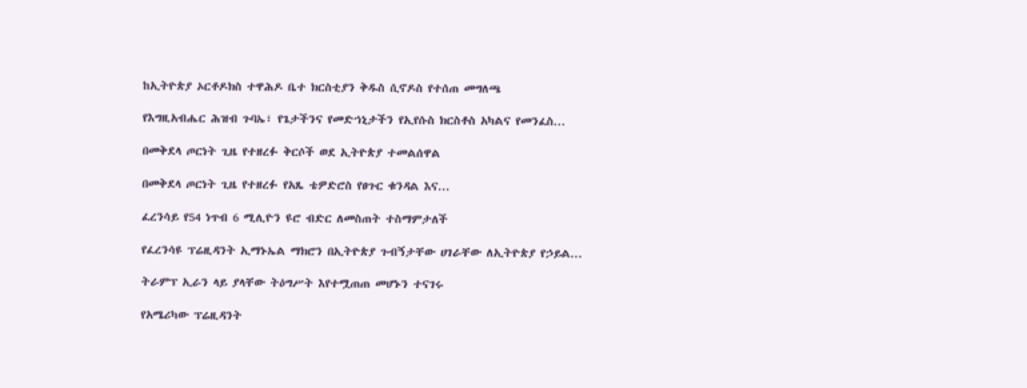ከኢትዮጵያ ኦርቶዶክስ ተዋሕዶ ቤተ ክርስቲያን ቅዱስ ሲኖዶስ የተሰጠ መግለጫ

የእግዚአብሔር ሕዝብ ጉባኤ፣ የጌታችንና የመድኀኒታችን የኢየሱስ ክርስቶስ አካልና የመንፈስ...

በመቅደላ ጦርነት ጊዜ የተዘረፉ ቅርሶች ወደ ኢትዮጵያ ተመልሰዋል

በመቅደላ ጦርነት ጊዜ የተዘረፉ የአጼ ቴዎድሮስ የፀጉር ቁንዳል እና...

ፈረንሳይ የ54 ነጥብ 6 ሚሊዮን ዩሮ ብድር ለመስጠት ተስማምታለች

የፈረንሳዩ ፕሬዚዳንት ኢማኑኤል ማክሮን በኢትዮጵያ ጉብኝታቸው ሀገራቸው ለኢትዮጵያ የኃይል...

ትራምፕ ኢራን ላይ ያላቸው ትዕግሥት እየተሟጠጠ መሆኑን ተናገሩ

የአሜሪካው ፕሬዚዳንት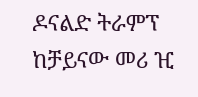ዶናልድ ትራምፕ ከቻይናው መሪ ዢ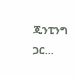ጂንፒንግ ጋር...